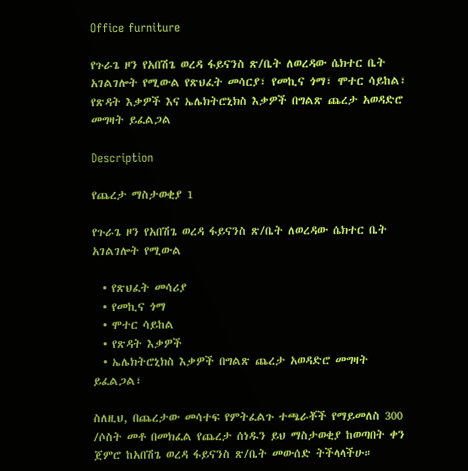Office furniture

የጉራጌ ዞን የአበሽጌ ወረዳ ፋይናንስ ጽ/ቤት ለወረዳው ሴክተር ቤት አገልገሎት የሚውል የጽህፈት መሳርያ፣ የመኪና ጎማ፣ ሞተር ሳይከል፣ የጽዳት እቃዎች እና ኤሌክትሮኒክስ እቃዎች በግልጽ ጨረታ አወዳድሮ መግዛት ይፈልጋል

Description

የጨረታ ማስታወቂያ 1

የጉራጌ ዞን የአበሽጌ ወረዳ ፋይናንስ ጽ/ቤት ለወረዳው ሴክተር ቤት አገልገሎት የሚውል

  • የጽህፈት መሳሪያ
  • የመኪና ጎማ
  • ሞተር ሳይከል
  • የጽዳት እቃዎች
  • ኤሌክትሮኒክስ እቃዎች በግልጽ ጨረታ አወዳድሮ መግዛት ይፈልጋል፣

ስለዚህ, በጨረታው መሳተፍ የምትፈልጉ ተጫራቾች የማይመለስ 300 /ሶስት መቶ በመክፈል የጨረታ ሰነዱን ይህ ማስታወቂያ ከወጣበት ቀን ጀምሮ ከአበሽጌ ወረዳ ፋይናንስ ጽ/ቤት መውሰድ ትችላላችሁ።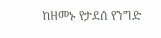ከዘመኑ የታደሰ የንግድ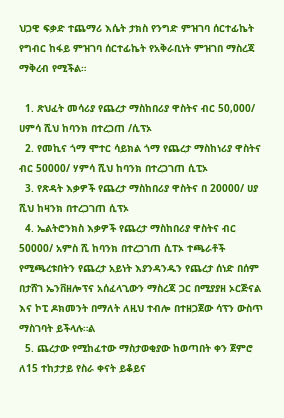ህጋዊ ፍቃድ ተጨማሪ እሴት ታክስ የንግድ ምዝገባ ሰርተፊኬት የግብር ከፋይ ምዝገባ ሰርተፊኬት የአቅራቢነት ምዝገበ ማስረጃ ማቅረብ የሚችል።

  1. ጽህፈት መሳሪያ የጨረታ ማስከበሪያ ዋስትና ብር 50,000/ ሀምሳ ሺህ ከባንክ በተረጋጠ /ሲፕኦ
  2. የመኪና ጎማ ሞተር ሳይክል ጎማ የጨረታ ማስከነሪያ ዋስትና ብር 50000/ ሃምሳ ሺህ ከባንክ በተረጋገጠ ሲፒኦ
  3. የጽዳት እቃዎች የጨረታ ማስከበሪያ ዋስትና በ 20000/ ሀያ ሺህ ከዛንክ በተረጋገጠ ሲፕኦ
  4. ኤልትሮንክስ እቃዎች የጨረታ ማስከበሪያ ዋስትና ብር 50000/ አምስ ሺ ከባንክ በተረጋገጠ ሲፐኦ ተጫራቶች የሚጫረቱበትን የጨረታ አይነት እያንዳንዱን የጨረታ ሰነድ በሰም በታሸገ ኤንቨዘሎፕና አሰፈላጊውን ማስረጃ ጋር በሚያያዘ ኦርጅናል እና ኮፒ ዶክመንት በማለት ለዚህ ተብሎ በተዘጋጀው ሳፕን ውስጥ ማስገባት ይችላሉ።ል
  5. ጨረታው የሚከፈተው ማስታወቂያው ከወጣበት ቀን ጀምሮ ለ15 ተከታታይ የስራ ቀናት ይቆይና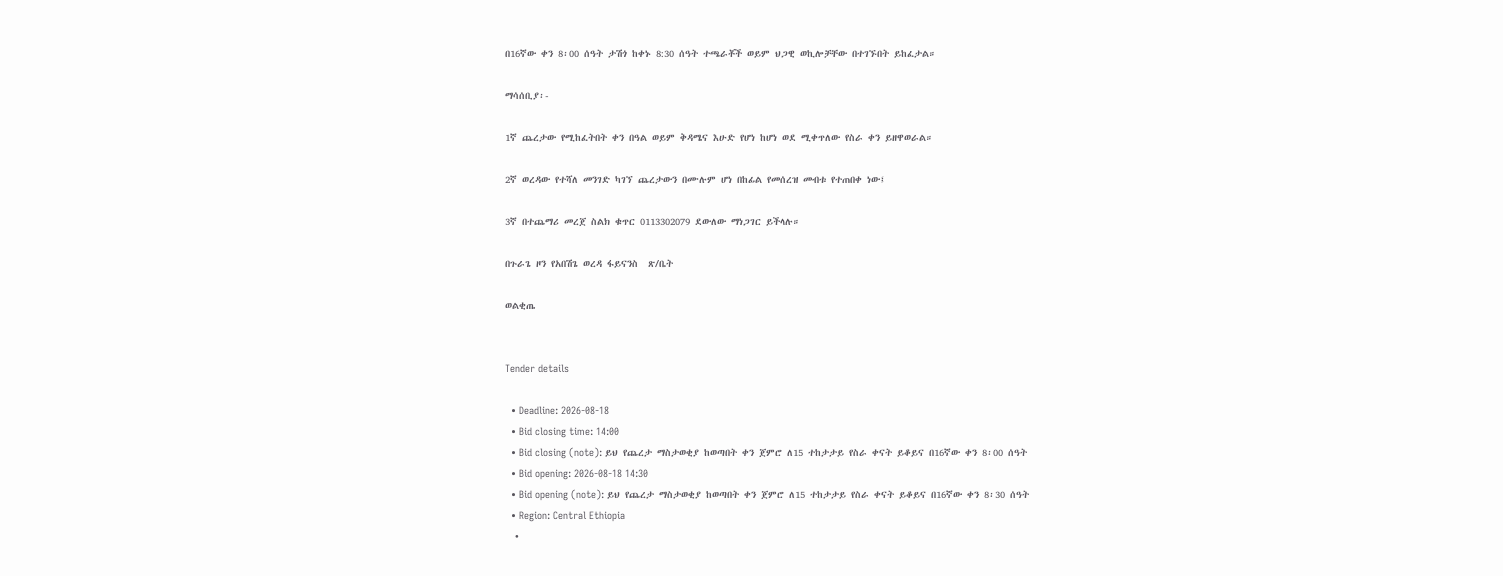በ16ኛው ቀን 8፡00 ሰዓት ታሽጎ ከቀኑ 8:30 ሰዓት ተጫራቾች ወይም ህጋዊ ወኪሎቻቸው በተገኙበት ይከፈታል።

ማሳሰቢያ፡-

1ኛ ጨረታው የሚከፈትበት ቀን በዓል ወይም ቅዳሜና እሁድ የሆነ ከሆነ ወደ ሚቀጥለው የስራ ቀን ይዘዋወራል።

2ኛ ወረዳው የተሻለ መንገድ ካገኘ ጨረታውን በሙሉም ሆነ በከፊል የመሰረዝ መብቱ የተጠበቀ ነው፤

3ኛ በተጨማሪ መረጀ ስልክ ቁጥር 0113302079 ደውለው ማነጋገር ይችላሉ።

በጉራጌ ዞን የአበሽጌ ወረዳ ፋይናንስ  ጽ/ቤት

ወልቂጤ


Tender details

  • Deadline: 2026-08-18
  • Bid closing time: 14:00
  • Bid closing (note): ይህ የጨረታ ማስታወቂያ ከወጣበት ቀን ጀምሮ ለ15 ተከታታይ የስራ ቀናት ይቆይና በ16ኛው ቀን 8፡00 ሰዓት
  • Bid opening: 2026-08-18 14:30
  • Bid opening (note): ይህ የጨረታ ማስታወቂያ ከወጣበት ቀን ጀምሮ ለ15 ተከታታይ የስራ ቀናት ይቆይና በ16ኛው ቀን 8፡30 ሰዓት
  • Region: Central Ethiopia
  •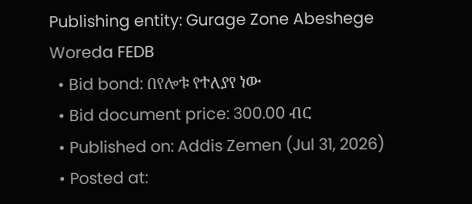Publishing entity: Gurage Zone Abeshege Woreda FEDB
  • Bid bond: በየሎቱ የተለያየ ነው
  • Bid document price: 300.00 ብር
  • Published on: Addis Zemen (Jul 31, 2026)
  • Posted at: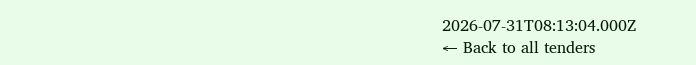2026-07-31T08:13:04.000Z
← Back to all tenders